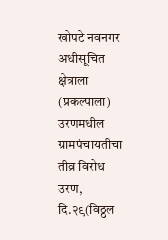खोपटे नवनगर अधीसूचित क्षेत्राला (प्रकल्पाला) उरणमधील ग्रामपंचायतीचा तीव्र विरोध
उरण, दि.२९(विठ्ठल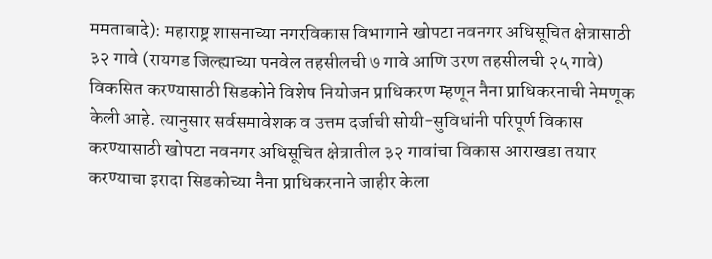ममताबादे): महाराष्ट्र शासनाच्या नगरविकास विभागाने खोपटा नवनगर अधिसूचित क्षेत्रासाठी ३२ गावे (रायगड जिल्ह्याच्या पनवेल तहसीलची ७ गावे आणि उरण तहसीलची २५ गावे) विकसित करण्यासाठी सिडकोने विशेष नियोजन प्राधिकरण म्हणून नैना प्राधिकरनाची नेमणूक केली आहे. त्यानुसार सर्वसमावेशक व उत्तम दर्जाची सोयी-सुविधांनी परिपूर्ण विकास करण्यासाठी खोपटा नवनगर अधिसूचित क्षेत्रातील ३२ गावांचा विकास आराखडा तयार करण्याचा इरादा सिडकोच्या नैना प्राधिकरनाने जाहीर केला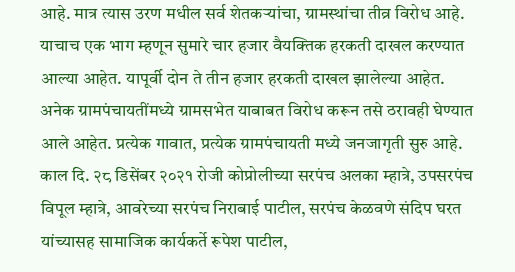आहे. मात्र त्यास उरण मधील सर्व शेतकऱ्यांचा, ग्रामस्थांचा तीव्र विरोध आहे. याचाच एक भाग म्हणून सुमारे चार हजार वैयक्तिक हरकती दाखल करण्यात आल्या आहेत. यापूर्वी दोन ते तीन हजार हरकती दाखल झालेल्या आहेत. अनेक ग्रामपंचायतींमध्ये ग्रामसभेत याबाबत विरोध करून तसे ठरावही घेण्यात आले आहेत. प्रत्येक गावात, प्रत्येक ग्रामपंचायती मध्ये जनजागृती सुरु आहे.
काल दि. २८ डिसेंबर २०२१ रोजी कोप्रोलीच्या सरपंच अलका म्हात्रे, उपसरपंच विपूल म्हात्रे, आवरेच्या सरपंच निराबाई पाटील, सरपंच केळवणे संदिप घरत यांच्यासह सामाजिक कार्यकर्ते रूपेश पाटील,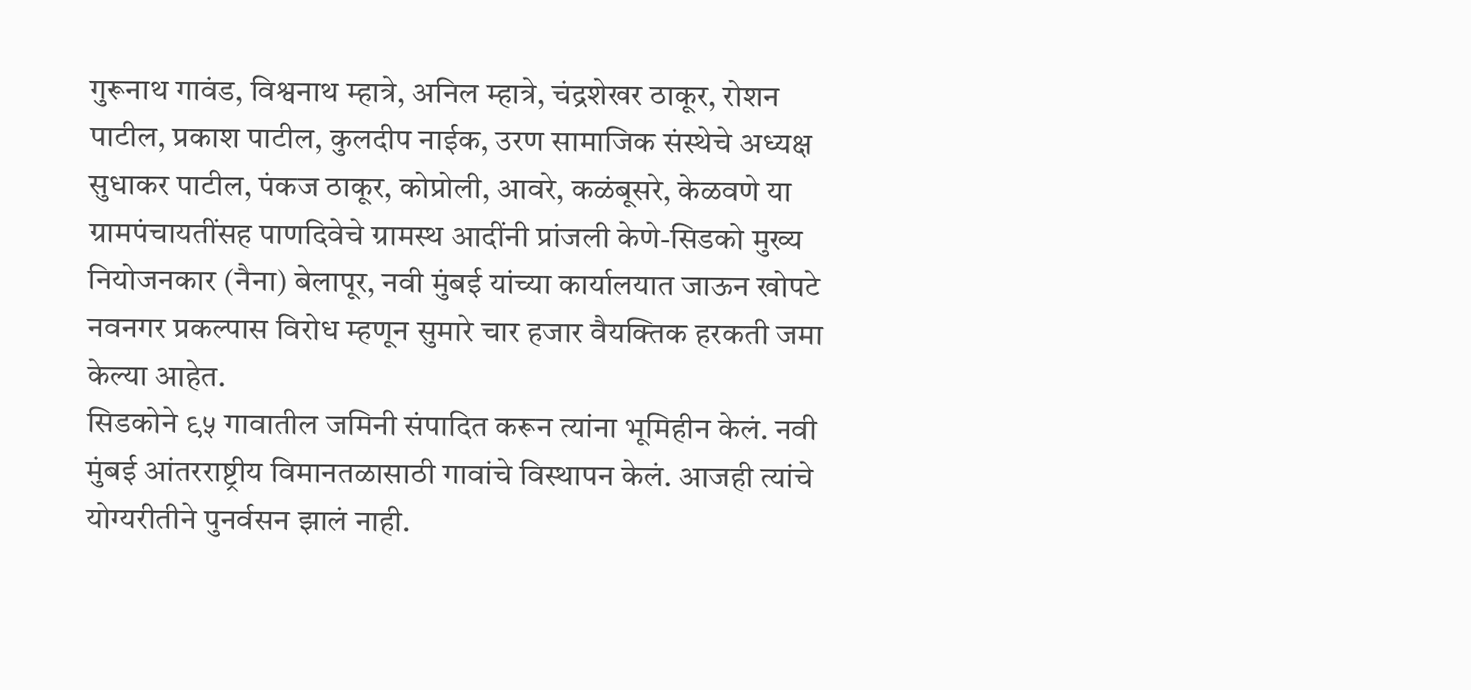गुरूनाथ गावंड, विश्वनाथ म्हात्रे, अनिल म्हात्रे, चंद्रशेखर ठाकूर, रोशन पाटील, प्रकाश पाटील, कुलदीप नाईक, उरण सामाजिक संस्थेचे अध्यक्ष सुधाकर पाटील, पंकज ठाकूर, कोप्रोली, आवरे, कळंबूसरे, केळवणे या ग्रामपंचायतींसह पाणदिवेचे ग्रामस्थ आदींनी प्रांजली केणे-सिडको मुख्य नियोजनकार (नैना) बेलापूर, नवी मुंबई यांच्या कार्यालयात जाऊन खोपटे नवनगर प्रकल्पास विरोध म्हणून सुमारे चार हजार वैयक्तिक हरकती जमा केल्या आहेत.
सिडकोने ९५ गावातील जमिनी संपादित करून त्यांना भूमिहीन केलं. नवी मुंबई आंतरराष्ट्रीय विमानतळासाठी गावांचे विस्थापन केलं. आजही त्यांचे योग्यरीतीने पुनर्वसन झालं नाही.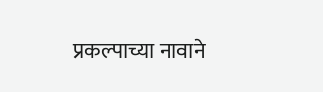प्रकल्पाच्या नावाने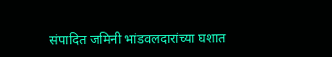संपादित जमिनी भांडवलदारांच्या घशात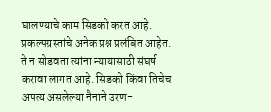घालण्याचे काम सिडको करत आहे. प्रकल्पग्रस्तांचे अनेक प्रश्न प्रलंबित आहेत. ते न सोडवता त्यांना न्यायासाठी संघर्ष करावा लागत आहे. सिडको किंवा तिचेच अपत्य असलेल्या नैनाने उरण-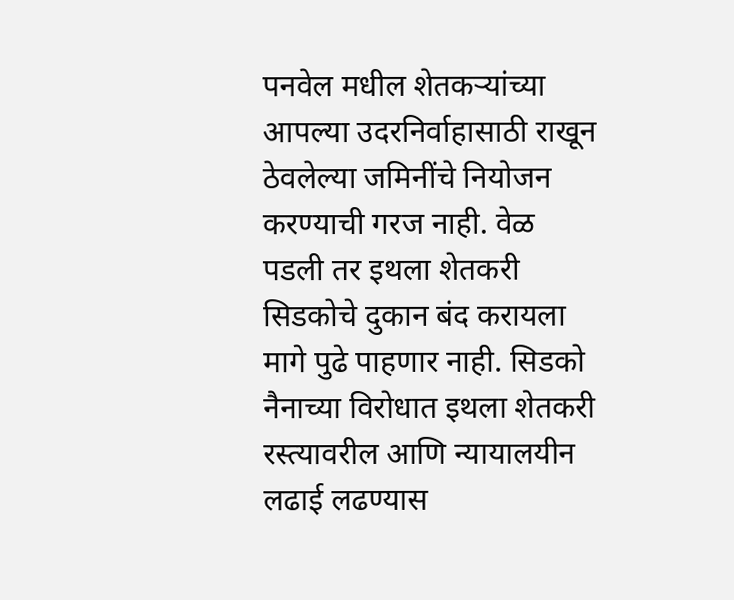पनवेल मधील शेतकऱ्यांच्या आपल्या उदरनिर्वाहासाठी राखून ठेवलेल्या जमिनींचे नियोजन करण्याची गरज नाही. वेळ पडली तर इथला शेतकरी सिडकोचे दुकान बंद करायला मागे पुढे पाहणार नाही. सिडको नैनाच्या विरोधात इथला शेतकरी रस्त्यावरील आणि न्यायालयीन लढाई लढण्यास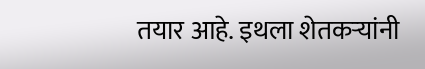तयार आहे. इथला शेतकऱ्यांनी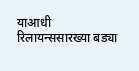याआधी रिलायन्ससारख्या बड्या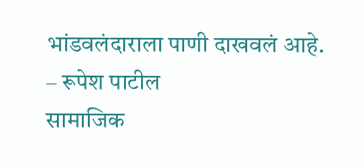भांडवलंदाराला पाणी दाखवलं आहे.
– रूपेश पाटील
सामाजिक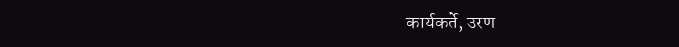कार्यकर्ते, उरण